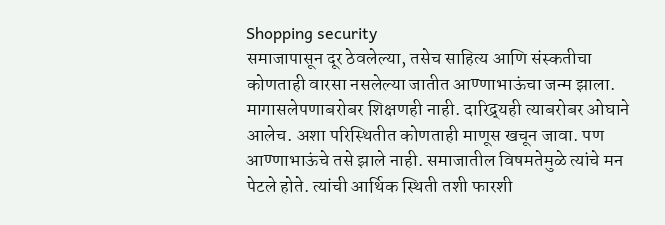Shopping security
समाजापासून दूर ठेवलेल्या, तसेच साहित्य आणि संस्कतीचा कोणताही वारसा नसलेल्या जातीत आण्णाभाऊंचा जन्म झाला. मागासलेपणाबरोबर शिक्षणही नाही. दारिद्र्यही त्याबरोबर ओघाने आलेच. अशा परिस्थितीत कोणताही माणूस खचून जावा. पण आण्णाभाऊंचे तसे झाले नाही. समाजातील विषमतेमुळे त्यांचे मन पेटले होते. त्यांची आर्थिक स्थिती तशी फारशी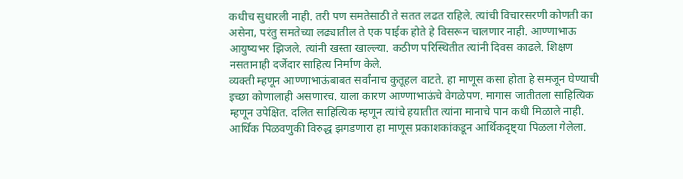कधीच सुधारली नाही. तरी पण समतेसाठी ते सतत लढत राहिले. त्यांची विचारसरणी कोणती का असेना, परंतु समतेच्या लढ्यातील ते एक पाईक होते हे विसरून चालणार नाही. आण्णाभाऊ आयुष्यभर झिजले. त्यांनी खस्ता खाल्ल्या. कठीण परिस्थितीत त्यांनी दिवस काढले. शिक्षण नसतानाही दर्जेदार साहित्य निर्माण केले.
व्यक्ती म्हणून आण्णाभाऊंबाबत सर्वांनाच कुतूहल वाटते. हा माणूस कसा होता हे समजून घेण्याची इच्छा कोणालाही असणारच. याला कारण आण्णाभाऊंचे वेगळेपण. मागास जातीतला साहित्यिक म्हणून उपेक्षित. दलित साहित्यिक म्हणून त्यांचे हयातीत त्यांना मानाचे पान कधी मिळाले नाही. आर्थिक पिळवणुकी विरुद्ध झगडणारा हा माणूस प्रकाशकांकडून आर्थिकदृष्ट्या पिळला गेलेला.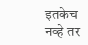इतकेच नव्हे तर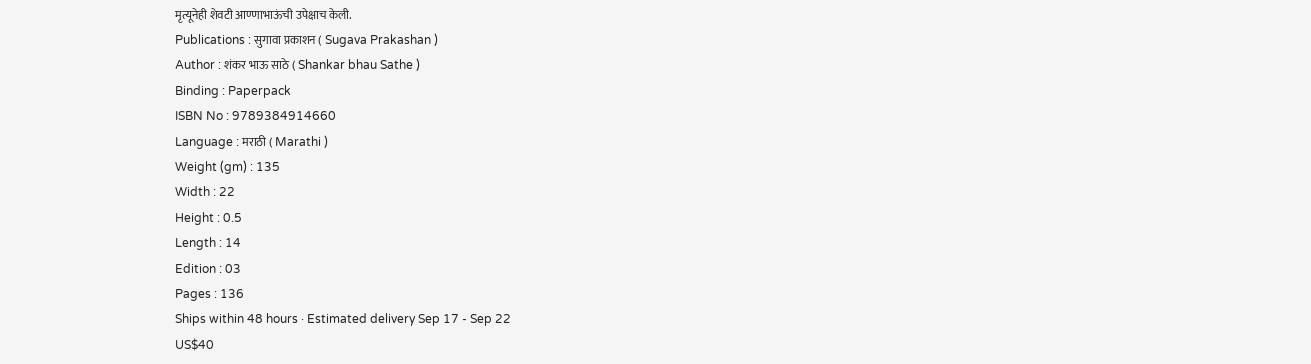मृत्यूनेही शेवटी आण्णाभाऊंची उपेक्षाच केली.
Publications : सुगावा प्रकाशन ( Sugava Prakashan )
Author : शंकर भाऊ साठे ( Shankar bhau Sathe )
Binding : Paperpack
ISBN No : 9789384914660
Language : मराठी ( Marathi )
Weight (gm) : 135
Width : 22
Height : 0.5
Length : 14
Edition : 03
Pages : 136
Ships within 48 hours · Estimated delivery Sep 17 - Sep 22
US$40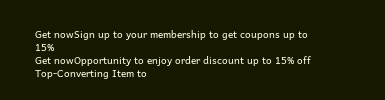Get nowSign up to your membership to get coupons up to
15%
Get nowOpportunity to enjoy order discount up to 15% off
Top-Converting Item to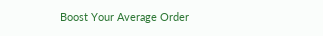Boost Your Average Order